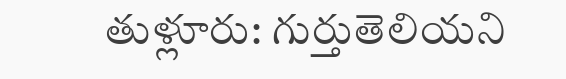తుళ్లూరు: గుర్తుతెలియని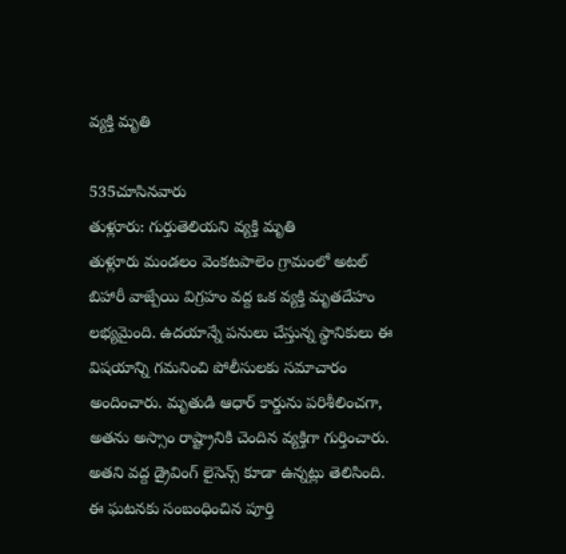వ్యక్తి మృతి

535చూసినవారు
తుళ్లూరు: గుర్తుతెలియని వ్యక్తి మృతి
తుళ్లూరు మండలం వెంకటపాలెం గ్రామంలో అటల్ బిహారీ వాజ్పేయి విగ్రహం వద్ద ఒక వ్యక్తి మృతదేహం లభ్యమైంది. ఉదయాన్నే పనులు చేస్తున్న స్థానికులు ఈ విషయాన్ని గమనించి పోలీసులకు సమాచారం అందించారు. మృతుడి ఆధార్ కార్డును పరిశీలించగా, అతను అస్సాం రాష్ట్రానికి చెందిన వ్యక్తిగా గుర్తించారు. అతని వద్ద డ్రైవింగ్ లైసెన్స్ కూడా ఉన్నట్లు తెలిసింది. ఈ ఘటనకు సంబంధించిన పూర్తి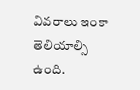వివరాలు ఇంకా తెలియాల్సి ఉంది.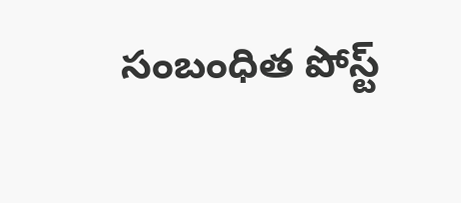సంబంధిత పోస్ట్